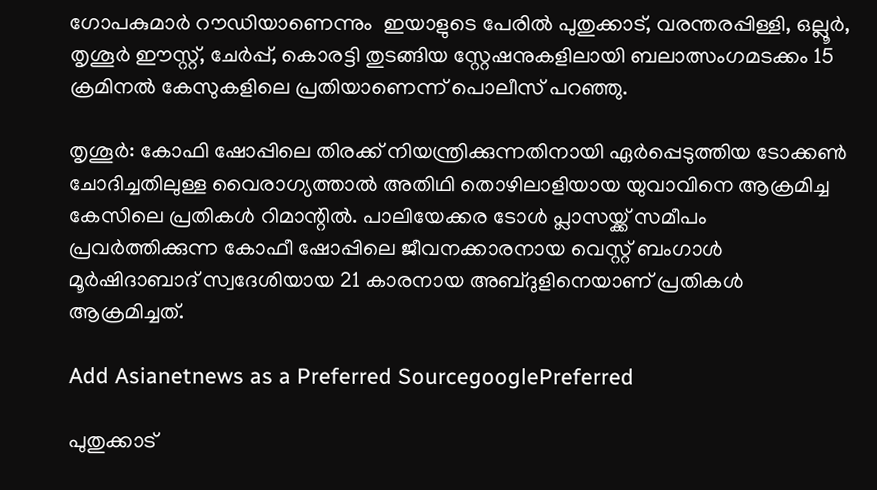ഗോപകുമാർ റൗഡിയാണെന്നും  ഇയാളുടെ പേരിൽ പുതുക്കാട്, വരന്തരപ്പിള്ളി, ഒല്ലൂർ, തൃശൂർ ഈസ്റ്റ്, ചേർപ്പ്, കൊരട്ടി തുടങ്ങിയ സ്റ്റേഷനുകളിലായി ബലാത്സംഗമടക്കം 15 ക്രമിനൽ കേസുകളിലെ പ്രതിയാണെന്ന് പൊലീസ് പറഞ്ഞു.

തൃശൂർ: കോഫി ഷോപ്പിലെ തിരക്ക് നിയന്ത്രിക്കുന്നതിനായി ഏർപ്പെടുത്തിയ ടോക്കൺ ചോദിച്ചതിലുള്ള വൈരാഗ്യത്താൽ അതിഥി തൊഴിലാളിയായ യുവാവിനെ ആക്രമിച്ച കേസിലെ പ്രതികൾ റിമാന്റിൽ. പാലിയേക്കര ടോൾ പ്ലാസയ്ക്ക് സമീപം പ്രവർത്തിക്കുന്ന കോഫീ ഷോപ്പിലെ ജീവനക്കാരനായ വെസ്റ്റ് ബംഗാൾ മൂർഷിദാബാദ് സ്വദേശിയായ 21 കാരനായ അബ്ദുളിനെയാണ് പ്രതികൾ ആക്രമിച്ചത്.

Add Asianetnews as a Preferred SourcegooglePreferred

പുതുക്കാട്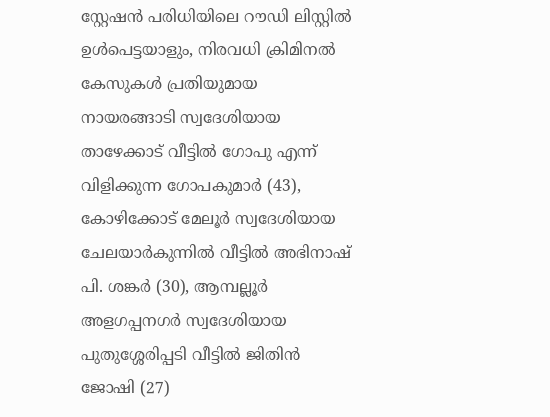സ്റ്റേഷൻ പരിധിയിലെ റൗഡി ലിസ്റ്റിൽ ഉൾപെട്ടയാളും, നിരവധി ക്രിമിനൽ കേസുകൾ പ്രതിയുമായ നായരങ്ങാടി സ്വദേശിയായ താഴേക്കാട് വീട്ടിൽ ഗോപു എന്ന് വിളിക്കുന്ന ഗോപകുമാർ (43), കോഴിക്കോട് മേലൂർ സ്വദേശിയായ ചേലയാർകുന്നിൽ വീട്ടിൽ അഭിനാഷ് പി. ശങ്കർ (30), ആമ്പല്ലൂർ അളഗപ്പനഗർ സ്വദേശിയായ പുതുശ്ശേരിപ്പടി വീട്ടിൽ ജിതിൻ ജോഷി (27)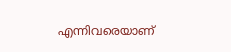എന്നിവരെയാണ്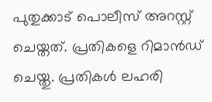പുതുക്കാട് പൊലീസ് അറസ്റ്റ് ചെയ്തത്. പ്രതികളെ റിമാൻഡ് ചെയ്തു. പ്രതികൾ ലഹരി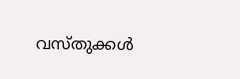വസ്തുക്കൾ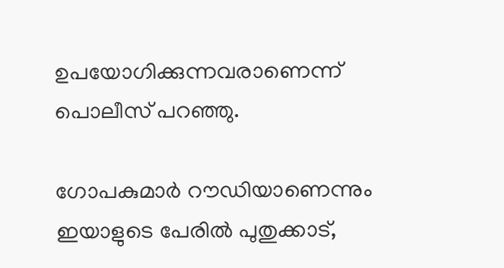ഉപയോഗിക്കുന്നവരാണെന്ന് പൊലീസ് പറഞ്ഞു.

ഗോപകുമാർ റൗഡിയാണെന്നും ഇയാളുടെ പേരിൽ പുതുക്കാട്,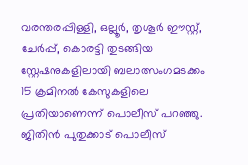വരന്തരപ്പിള്ളി, ഒല്ലൂർ, തൃശൂർ ഈസ്റ്റ്, ചേർപ്പ്, കൊരട്ടി തുടങ്ങിയ സ്റ്റേഷനുകളിലായി ബലാത്സംഗമടക്കം 15 ക്രമിനൽ കേസുകളിലെ പ്രതിയാണെന്ന് പൊലീസ് പറഞ്ഞു. ജിതിൻ പുതുക്കാട് പൊലീസ്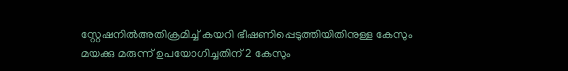സ്റ്റേഷനിൽഅതിക്രമിച്ച് കയറി ഭീഷണിപ്പെടുത്തിയിതിനുള്ള കേസും മയക്കു മരുന്ന് ഉപയോഗിച്ചതിന് 2 കേസും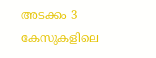അടക്കം 3 കേസുകളിലെ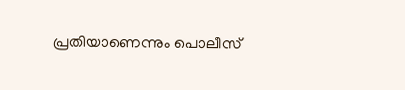പ്രതിയാണെന്നും പൊലീസ്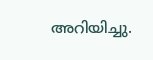അറിയിച്ചു.